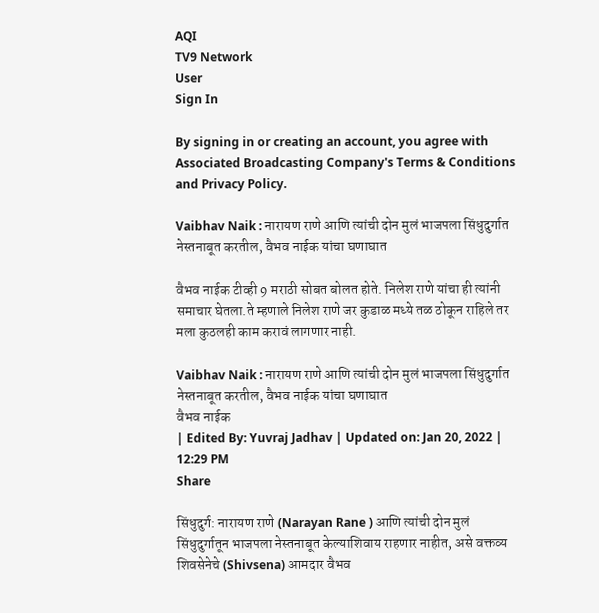AQI
TV9 Network
User
Sign In

By signing in or creating an account, you agree with Associated Broadcasting Company's Terms & Conditions and Privacy Policy.

Vaibhav Naik : नारायण राणे आणि त्यांची दोन मुलं भाजपला सिंधुदुर्गात नेस्तनाबूत करतील, वैभव नाईक यांचा घणाघात

वैभव नाईक टीव्ही 9 मराठी सोबत बोलत होते. निलेश राणे यांचा ही त्यांनी समाचार घेतला.ते म्हणाले निलेश राणे जर कुडाळ मध्ये तळ ठोकून राहिले तर मला कुठलही काम करावं लागणार नाही.

Vaibhav Naik : नारायण राणे आणि त्यांची दोन मुलं भाजपला सिंधुदुर्गात नेस्तनाबूत करतील, वैभव नाईक यांचा घणाघात
वैभव नाईक
| Edited By: Yuvraj Jadhav | Updated on: Jan 20, 2022 | 12:29 PM
Share

सिंधुदुर्ग: नारायण राणे (Narayan Rane ) आणि त्यांची दोन मुलं सिंधुदुर्गातून भाजपला नेस्तनाबूत केल्याशिवाय राहणार नाहीत, असे वक्तव्य शिवसेनेचे (Shivsena) आमदार वैभव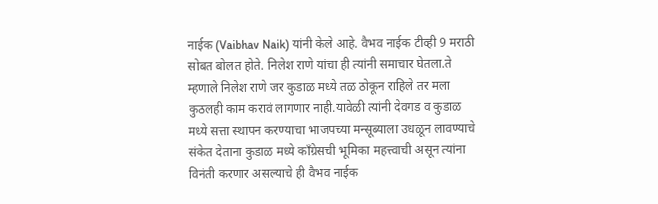नाईक (Vaibhav Naik) यांनी केले आहे. वैभव नाईक टीव्ही 9 मराठी सोबत बोलत होते. निलेश राणे यांचा ही त्यांनी समाचार घेतला.ते म्हणाले निलेश राणे जर कुडाळ मध्ये तळ ठोकून राहिले तर मला कुठलही काम करावं लागणार नाही.यावेळी त्यांनी देवगड व कुडाळ मध्ये सत्ता स्थापन करण्याचा भाजपच्या मन्सूब्याला उधळून लावण्याचे संकेत देताना कुडाळ मध्ये काँग्रेसची भूमिका महत्त्वाची असून त्यांना विनंती करणार असल्याचे ही वैभव नाईक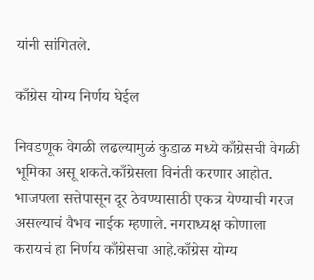यांनी सांगितले.

काँग्रेस योग्य निर्णय घेईल

निवडणूक वेगळी लढल्यामुळं कुडाळ मध्ये काँग्रेसची वेगळी भूमिका असू शकते.काँग्रेसला विनंती करणार आहोत. भाजपला सत्तेपासून दूर ठेवण्यासाठी एकत्र येण्याची गरज असल्याचं वैभव नाईक म्हणाले. नगराध्यक्ष कोणाला करायचं हा निर्णय काँग्रेसचा आहे.काँग्रेस योग्य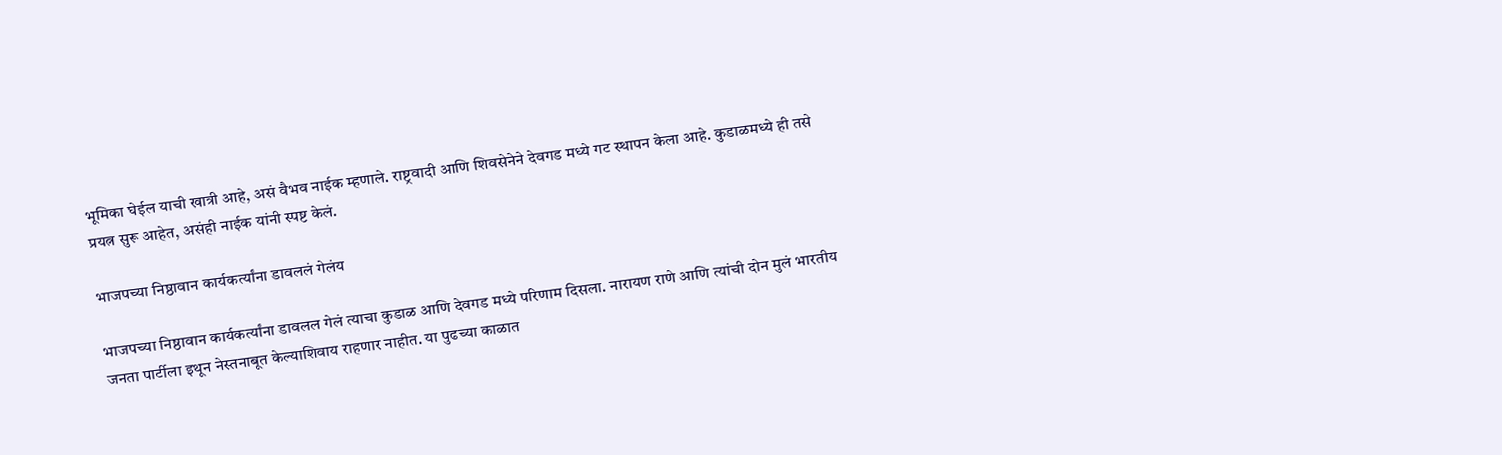भूमिका घेईल याची खात्री आहे, असं वैभव नाईक म्हणाले. राष्ट्रवादी आणि शिवसेनेने देवगड मध्ये गट स्थापन केला आहे. कुडाळमध्ये ही तसे प्रयत्न सुरू आहेत, असंही नाईक यांनी स्पष्ट केलं.

भाजपच्या निष्ठावान कार्यकर्त्यांना डावललं गेलंय

भाजपच्या निष्ठावान कार्यकर्त्यांना डावलल गेलं त्याचा कुडाळ आणि देवगड मध्ये परिणाम दिसला. नारायण राणे आणि त्यांची दोन मुलं भारतीय जनता पार्टीला इथून नेस्तनाबूत केल्याशिवाय राहणार नाहीत. या पुढच्या काळात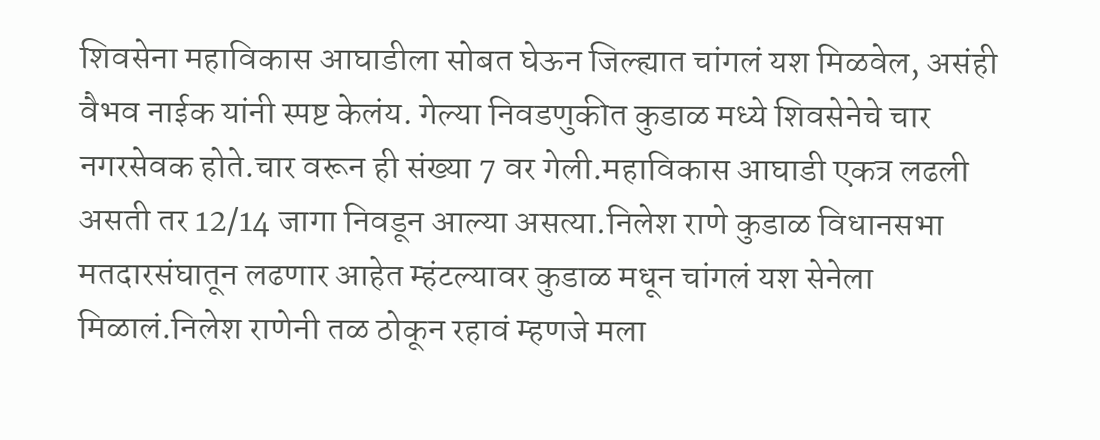शिवसेना महाविकास आघाडीला सोबत घेऊन जिल्ह्यात चांगलं यश मिळवेल, असंही वैभव नाईक यांनी स्पष्ट केलंय. गेल्या निवडणुकीत कुडाळ मध्ये शिवसेनेचे चार नगरसेवक होते.चार वरून ही संख्या 7 वर गेली.महाविकास आघाडी एकत्र लढली असती तर 12/14 जागा निवडून आल्या असत्या.निलेश राणे कुडाळ विधानसभा मतदारसंघातून लढणार आहेत म्हंटल्यावर कुडाळ मधून चांगलं यश सेनेला मिळालं.निलेश राणेनी तळ ठोकून रहावं म्हणजे मला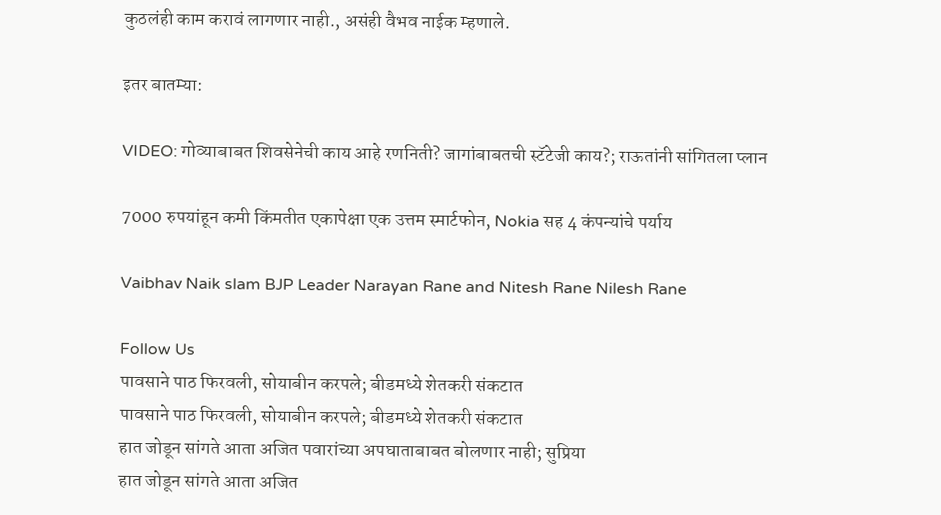कुठलंही काम करावं लागणार नाही., असंही वैभव नाईक म्हणाले.

इतर बातम्या:

VIDEO: गोव्याबाबत शिवसेनेची काय आहे रणनिती? जागांबाबतची स्टॅटेजी काय?; राऊतांनी सांगितला प्लान

7000 रुपयांहून कमी किंमतीत एकापेक्षा एक उत्तम स्मार्टफोन, Nokia सह 4 कंपन्यांचे पर्याय

Vaibhav Naik slam BJP Leader Narayan Rane and Nitesh Rane Nilesh Rane

Follow Us
पावसाने पाठ फिरवली, सोयाबीन करपले; बीडमध्ये शेतकरी संकटात
पावसाने पाठ फिरवली, सोयाबीन करपले; बीडमध्ये शेतकरी संकटात
हात जोडून सांगते आता अजित पवारांच्या अपघाताबाबत बोलणार नाही; सुप्रिया
हात जोडून सांगते आता अजित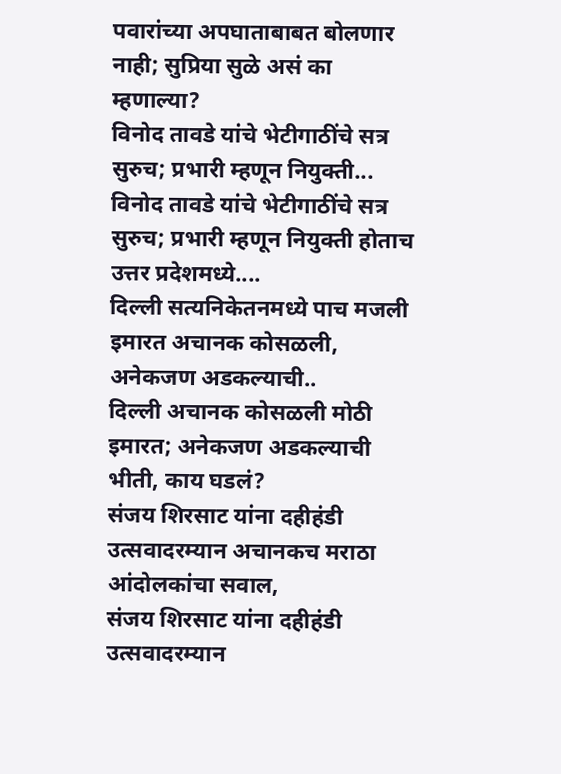पवारांच्या अपघाताबाबत बोलणार नाही; सुप्रिया सुळे असं का म्हणाल्या?
विनोद तावडे यांचे भेटीगाठींचे सत्र सुरुच; प्रभारी म्हणून नियुक्ती...
विनोद तावडे यांचे भेटीगाठींचे सत्र सुरुच; प्रभारी म्हणून नियुक्ती होताच उत्तर प्रदेशमध्ये....
दिल्ली सत्यनिकेतनमध्ये पाच मजली इमारत अचानक कोसळली, अनेकजण अडकल्याची..
दिल्ली अचानक कोसळली मोठी इमारत; अनेकजण अडकल्याची भीती, काय घडलं?
संजय शिरसाट यांना दहीहंडी उत्सवादरम्यान अचानकच मराठा आंदोलकांचा सवाल,
संजय शिरसाट यांना दहीहंडी उत्सवादरम्यान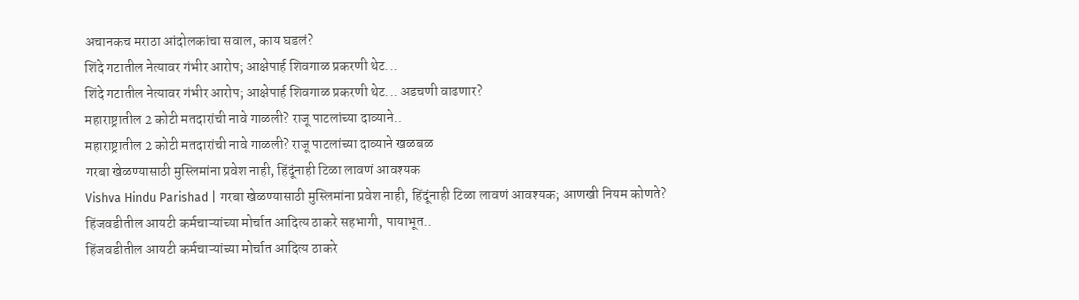अचानकच मराठा आंदोलकांचा सवाल, काय घडलं?
शिंदे गटातील नेत्यावर गंभीर आरोप; आक्षेपार्ह शिवगाळ प्रकरणी थेट...
शिंदे गटातील नेत्यावर गंभीर आरोप; आक्षेपार्ह शिवगाळ प्रकरणी थेट... अडचणी वाढणार?
महाराष्ट्रातील 2 कोटी मतदारांची नावे गाळली? राजू पाटलांच्या दाव्याने..
महाराष्ट्रातील 2 कोटी मतदारांची नावे गाळली? राजू पाटलांच्या दाव्याने खळबळ
गरबा खेळण्यासाठी मुस्लिमांना प्रवेश नाही, हिंदूंनाही टिळा लावणं आवश्यक
Vishva Hindu Parishad | गरबा खेळण्यासाठी मुस्लिमांना प्रवेश नाही, हिंदूंनाही टिळा लावणं आवश्यक; आणखी नियम कोणते?
हिंजवडीतील आयटी कर्मचाऱ्यांच्या मोर्चात आदित्य ठाकरे सहभागी, पायाभूत..
हिंजवडीतील आयटी कर्मचाऱ्यांच्या मोर्चात आदित्य ठाकरे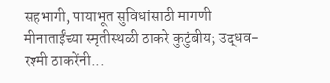सहभागी, पायाभूत सुविधांसाठी मागणी
मीनाताईंच्या स्मृतीस्थळी ठाकरे कुटुंबीय; उद्धव-रश्मी ठाकरेंनी...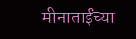मीनाताईंच्या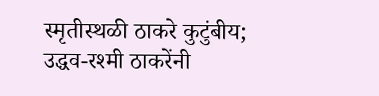स्मृतीस्थळी ठाकरे कुटुंबीय; उद्धव-रश्मी ठाकरेंनी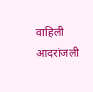वाहिली आदरांजली